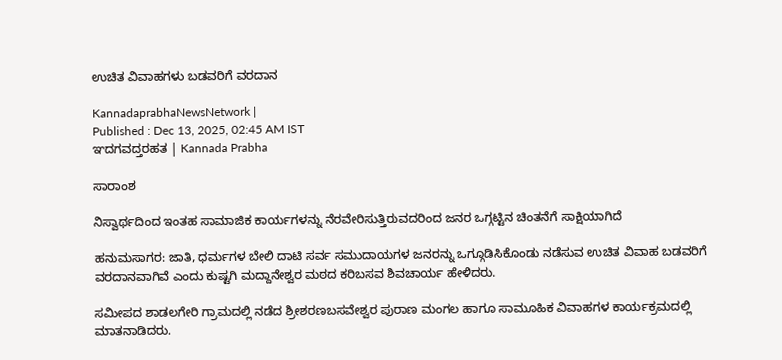ಉಚಿತ ವಿವಾಹಗಳು ಬಡವರಿಗೆ ವರದಾನ

KannadaprabhaNewsNetwork |
Published : Dec 13, 2025, 02:45 AM IST
ಞದಗವದ್ತರಹತ | Kannada Prabha

ಸಾರಾಂಶ

ನಿಸ್ವಾರ್ಥದಿಂದ ಇಂತಹ ಸಾಮಾಜಿಕ ಕಾರ್ಯಗಳನ್ನು ನೆರವೇರಿಸುತ್ತಿರುವದರಿಂದ ಜನರ ಒಗ್ಗಟ್ಟಿನ ಚಿಂತನೆಗೆ ಸಾಕ್ಷಿಯಾಗಿದೆ

ಹನುಮಸಾಗರ: ಜಾತಿ, ಧರ್ಮಗಳ ಬೇಲಿ ದಾಟಿ ಸರ್ವ ಸಮುದಾಯಗಳ ಜನರನ್ನು ಒಗ್ಗೂಡಿಸಿಕೊಂಡು ನಡೆಸುವ ಉಚಿತ ವಿವಾಹ ಬಡವರಿಗೆ ವರದಾನವಾಗಿವೆ ಎಂದು ಕುಷ್ಟಗಿ ಮದ್ದಾನೇಶ್ವರ ಮಠದ ಕರಿಬಸವ ಶಿವಚಾರ್ಯ ಹೇಳಿದರು.

ಸಮೀಪದ ಶಾಡಲಗೇರಿ ಗ್ರಾಮದಲ್ಲಿ ನಡೆದ ಶ್ರೀಶರಣಬಸವೇಶ್ವರ ಪುರಾಣ ಮಂಗಲ ಹಾಗೂ ಸಾಮೂಹಿಕ ವಿವಾಹಗಳ ಕಾರ್ಯಕ್ರಮದಲ್ಲಿ ಮಾತನಾಡಿದರು.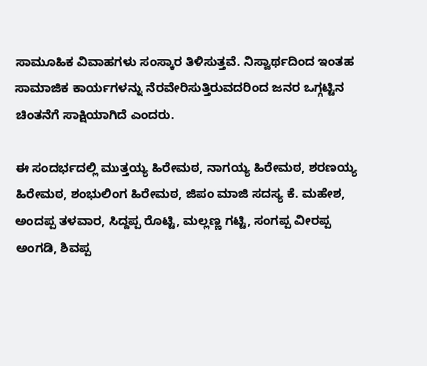ಸಾಮೂಹಿಕ ವಿವಾಹಗಳು ಸಂಸ್ಕಾರ ತಿಳಿಸುತ್ತವೆ. ನಿಸ್ವಾರ್ಥದಿಂದ ಇಂತಹ ಸಾಮಾಜಿಕ ಕಾರ್ಯಗಳನ್ನು ನೆರವೇರಿಸುತ್ತಿರುವದರಿಂದ ಜನರ ಒಗ್ಗಟ್ಟಿನ ಚಿಂತನೆಗೆ ಸಾಕ್ಷಿಯಾಗಿದೆ ಎಂದರು.

ಈ ಸಂದರ್ಭದಲ್ಲಿ ಮುತ್ತಯ್ಯ ಹಿರೇಮಠ, ನಾಗಯ್ಯ ಹಿರೇಮಠ, ಶರಣಯ್ಯ ಹಿರೇಮಠ, ಶಂಭುಲಿಂಗ ಹಿರೇಮಠ, ಜಿಪಂ ಮಾಜಿ ಸದಸ್ಯ ಕೆ. ಮಹೇಶ, ಅಂದಪ್ಪ ತಳವಾರ, ಸಿದ್ದಪ್ಪ ರೊಟ್ಟಿ, ಮಲ್ಲಣ್ಣ ಗಟ್ಟಿ, ಸಂಗಪ್ಪ ವೀರಪ್ಪ ಅಂಗಡಿ, ಶಿವಪ್ಪ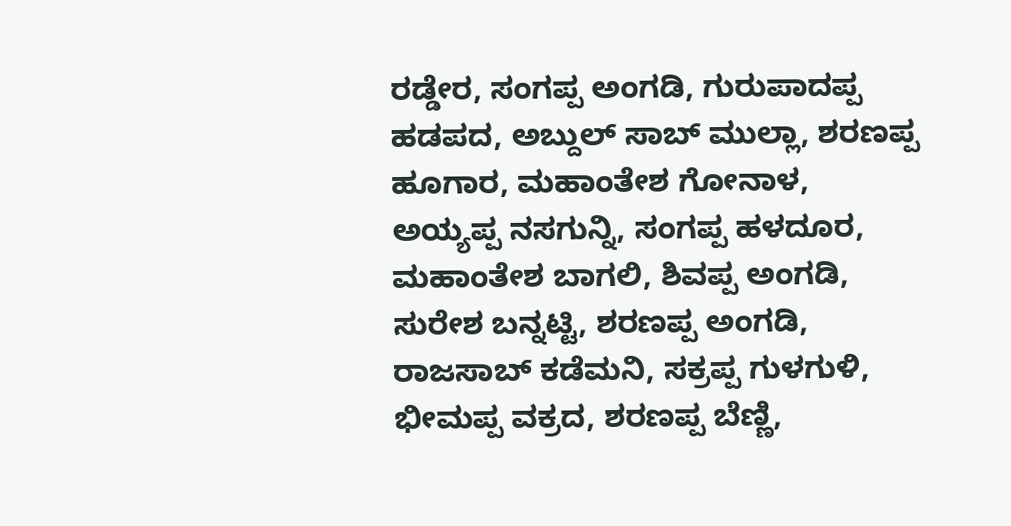ರಡ್ಡೇರ, ಸಂಗಪ್ಪ ಅಂಗಡಿ, ಗುರುಪಾದಪ್ಪ ಹಡಪದ, ಅಬ್ದುಲ್ ಸಾಬ್ ಮುಲ್ಲಾ, ಶರಣಪ್ಪ ಹೂಗಾರ, ಮಹಾಂತೇಶ ಗೋನಾಳ, ಅಯ್ಯಪ್ಪ ನಸಗುನ್ನಿ, ಸಂಗಪ್ಪ ಹಳದೂರ, ಮಹಾಂತೇಶ ಬಾಗಲಿ, ಶಿವಪ್ಪ ಅಂಗಡಿ, ಸುರೇಶ ಬನ್ನಟ್ಟಿ, ಶರಣಪ್ಪ ಅಂಗಡಿ, ರಾಜಸಾಬ್ ಕಡೆಮನಿ, ಸಕ್ರಪ್ಪ ಗುಳಗುಳಿ, ಭೀಮಪ್ಪ ವಕ್ರದ, ಶರಣಪ್ಪ ಬೆಣ್ಣಿ,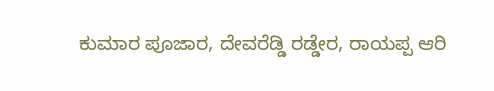ಕುಮಾರ ಪೂಜಾರ, ದೇವರೆಡ್ಡಿ ರಡ್ಡೇರ, ರಾಯಪ್ಪ ಆರಿ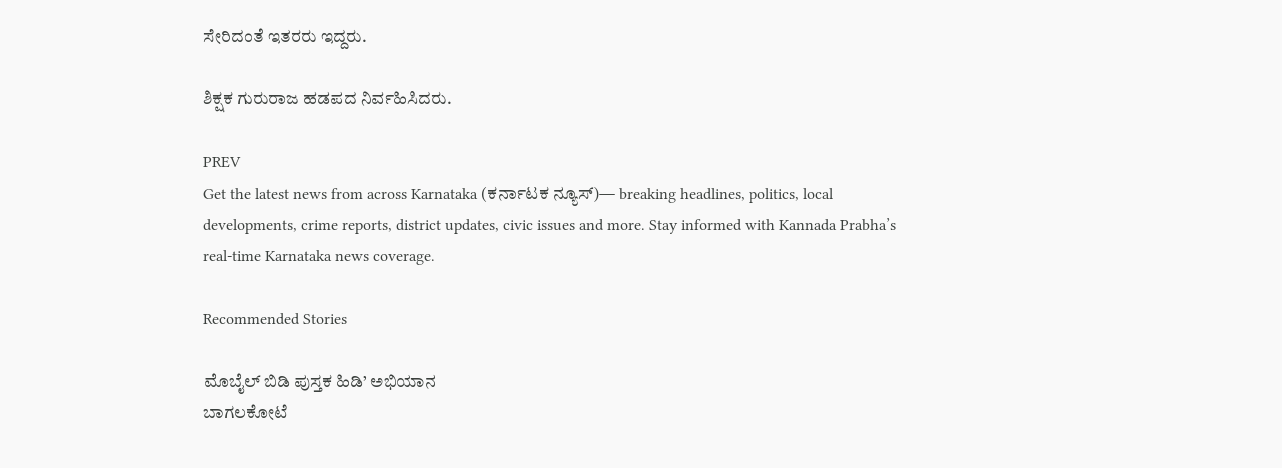ಸೇರಿದಂತೆ ಇತರರು ಇದ್ದರು.

ಶಿಕ್ಷಕ ಗುರುರಾಜ ಹಡಪದ ನಿರ್ವಹಿಸಿದರು.

PREV
Get the latest news from across Karnataka (ಕರ್ನಾಟಕ ನ್ಯೂಸ್)— breaking headlines, politics, local developments, crime reports, district updates, civic issues and more. Stay informed with Kannada Prabha’s real‑time Karnataka news coverage.

Recommended Stories

ಮೊಬೈಲ್‌ ಬಿಡಿ ಪುಸ್ತಕ ಹಿಡಿ’ ಅಭಿಯಾನ
ಬಾಗಲಕೋಟೆ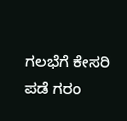ಗಲಭೆಗೆ ಕೇಸರಿ ಪಡೆ ಗರಂ